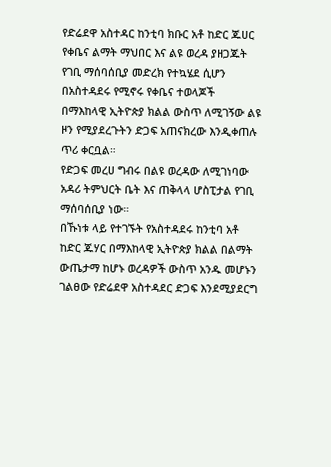የድሬደዋ አስተዳር ከንቲባ ክቡር አቶ ከድር ጁሀር
የቀቤና ልማት ማህበር እና ልዩ ወረዳ ያዘጋጁት የገቢ ማሰባሰቢያ መድረክ የተኳሄደ ሲሆን በአስተዳደሩ የሚኖሩ የቀቤና ተወላጆች በማእከላዊ ኢትዮጵያ ክልል ውስጥ ለሚገኝው ልዩ ዞን የሚያደረጉትን ድጋፍ አጠናክረው እንዲቀጠሉ ጥሪ ቀርቧል።
የድጋፍ መረሀ ግብሩ በልዩ ወረዳው ለሚገነባው አዳሪ ትምህርት ቤት እና ጠቅላላ ሆስፒታል የገቢ ማሰባሰቢያ ነው።
በኹነቱ ላይ የተገኙት የአስተዳደሩ ከንቲባ አቶ ከድር ጁሃር በማእከላዊ ኢትዮጵያ ክልል በልማት ውጤታማ ከሆኑ ወረዳዎች ውስጥ አንዱ መሆኑን ገልፀው የድሬደዋ አስተዳደር ድጋፍ እንደሚያደርግ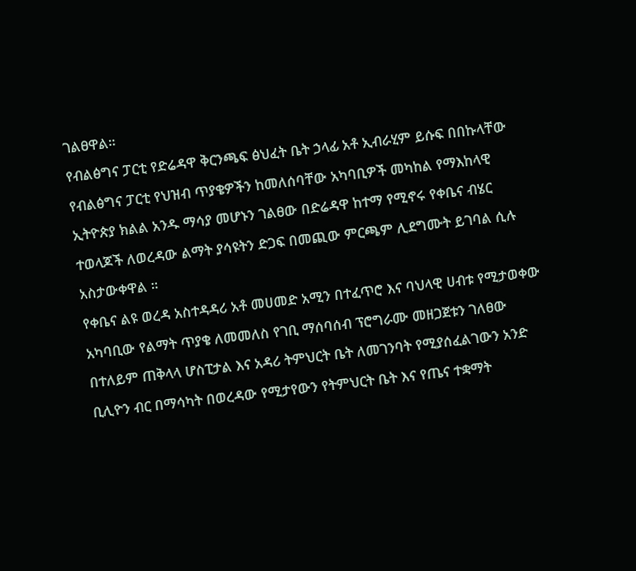ገልፀዋል።
የብልፅግና ፓርቲ የድሬዳዋ ቅርንጫፍ ፅህፈት ቤት ኃላፊ አቶ ኢብራሂም ይሱፍ በበኩላቸው የብልፅግና ፓርቲ የህዝብ ጥያቄዎችን ከመለሰባቸው አካባቢዎች መካከል የማእከላዊ ኢትዮጵያ ክልል አንዱ ማሳያ መሆኑን ገልፀው በድሬዳዋ ከተማ የሚኖሩ የቀቤና ብሄር ተወላጆች ለወረዳው ልማት ያሳዩትን ድጋፍ በመጪው ምርጫም ሊደግሙት ይገባል ሲሉ አስታውቀዋል ።
የቀቤና ልዩ ወረዳ አስተዳዳሪ አቶ መሀመድ አሚን በተፈጥሮ እና ባህላዊ ሀብቱ የሚታወቀው አካባቢው የልማት ጥያቄ ለመመለስ የገቢ ማሰባሰብ ፕሮግራሙ መዘጋጀቱን ገለፀው በተለይም ጠቅላላ ሆስፒታል እና አዳሪ ትምህርት ቤት ለመገንባት የሚያሰፈልገውን አንድ ቢሊዮን ብር በማሳካት በወረዳው የሚታየውን የትምህርት ቤት እና የጤና ተቋማት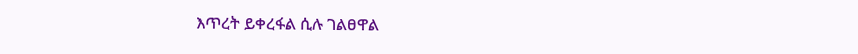እጥረት ይቀረፋል ሲሉ ገልፀዋል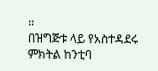።
በዝግጅቱ ላይ የአስተዳደሩ ምክትል ከንቲባ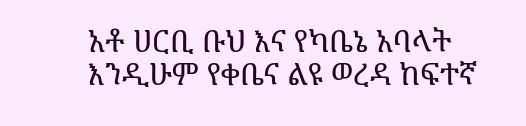አቶ ሀርቢ ቡህ እና የካቤኔ አባላት እንዲሁም የቀቤና ልዩ ወረዳ ከፍተኛ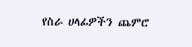የስራ ሀላፊዎችን ጨምሮ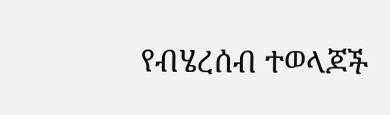የብሄረሰብ ተወላጆች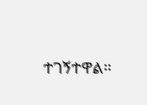ተገኝተዋል።